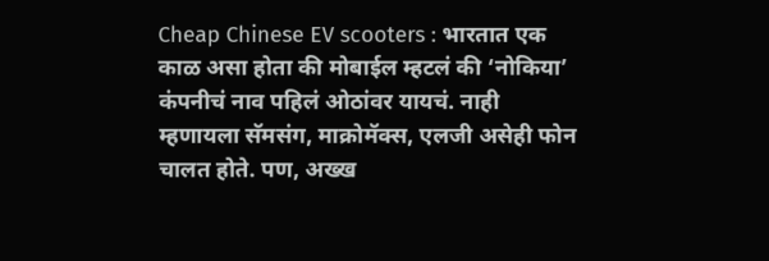Cheap Chinese EV scooters : भारतात एक काळ असा होता की मोबाईल म्हटलं की ‘नोकिया’ कंपनीचं नाव पहिलं ओठांवर यायचं. नाही म्हणायला सॅमसंग, माक्रोमॅक्स, एलजी असेही फोन चालत होते. पण, अख्ख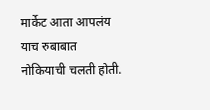मार्केट आता आपलंय याच रुबाबात नोकियाची चलती होती.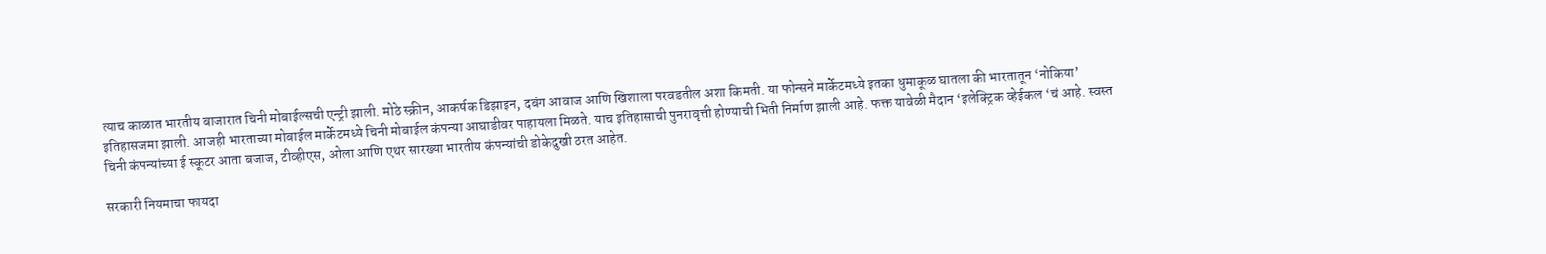त्याच काळात भारतीय बाजारात चिनी मोबाईल्सची एन्ट्री झाली. मोठे स्क्रीन, आकर्षक डिझाइन, दबंग आवाज आणि खिशाला परवडतील अशा किमती. या फोन्सने मार्केटमध्ये इतका धुमाकूळ घातला की भारतातून ‘नोकिया’ इतिहासजमा झाली. आजही भारताच्या मोबाईल मार्केटमध्ये चिनी मोबाईल कंपन्या आघाडीवर पाहायला मिळते. याच इतिहासाची पुनरावृत्ती होण्याची भिती निर्माण झाली आहे. फक्त यावेळी मैदान ‘इलेक्ट्रिक व्हेईकल ‘चं आहे. स्वस्त चिनी कंपन्यांच्या ई स्कूटर आता बजाज, टीव्हीएस, ओला आणि एथर सारख्या भारतीय कंपन्यांची डोकेदुखी ठरत आहेत.

सरकारी नियमाचा फायदा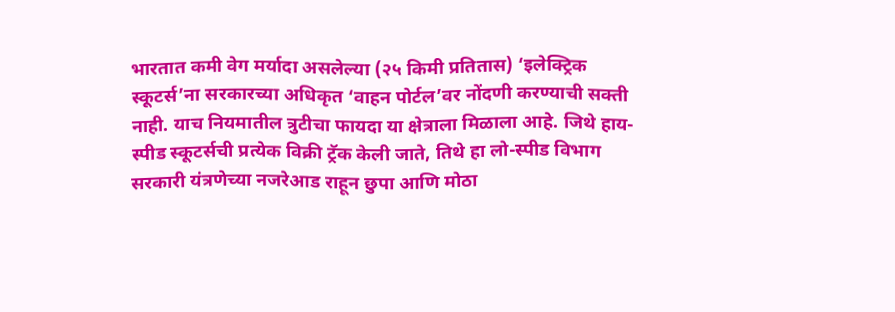भारतात कमी वेग मर्यादा असलेल्या (२५ किमी प्रतितास) ‘इलेक्ट्रिक स्कूटर्स’ना सरकारच्या अधिकृत ‘वाहन पोर्टल’वर नोंदणी करण्याची सक्ती नाही. याच नियमातील त्रुटीचा फायदा या क्षेत्राला मिळाला आहे. जिथे हाय-स्पीड स्कूटर्सची प्रत्येक विक्री ट्रॅक केली जाते, तिथे हा लो-स्पीड विभाग सरकारी यंत्रणेच्या नजरेआड राहून छुपा आणि मोठा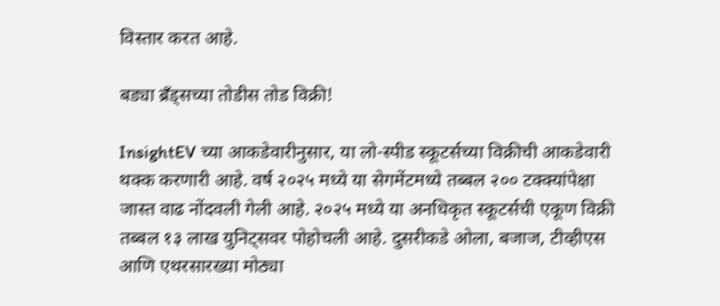विस्तार करत आहे.

बड्या ब्रँड्सच्या तोडीस तोड विक्री!

InsightEV च्या आकडेवारीनुसार, या लो-स्पीड स्कूटर्सच्या विक्रीची आकडेवारी थक्क करणारी आहे. वर्ष २०२५ मध्ये या सेगमेंटमध्ये तब्बल २०० टक्क्यांपेक्षा जास्त वाढ नोंदवली गेली आहे. २०२५ मध्ये या अनधिकृत स्कूटर्सची एकूण विक्री तब्बल १३ लाख युनिट्सवर पोहोचली आहे. दुसरीकडे ओला, बजाज, टीव्हीएस आणि एथरसारख्या मोठ्या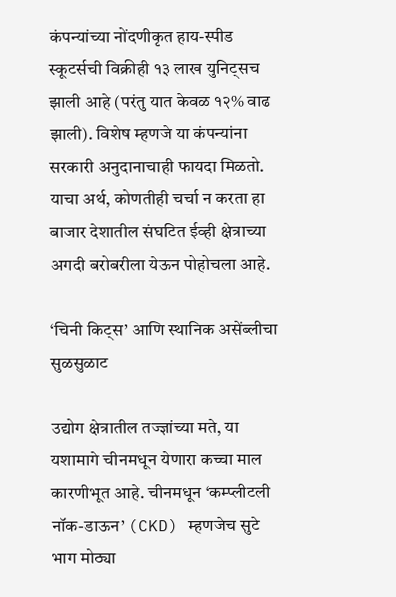कंपन्यांच्या नोंदणीकृत हाय-स्पीड स्कूटर्सची विक्रीही १३ लाख युनिट्सच झाली आहे (परंतु यात केवळ १२% वाढ झाली). विशेष म्हणजे या कंपन्यांना सरकारी अनुदानाचाही फायदा मिळतो. याचा अर्थ, कोणतीही चर्चा न करता हा बाजार देशातील संघटित ईव्ही क्षेत्राच्या अगदी बरोबरीला येऊन पोहोचला आहे.

‘चिनी किट्स’ आणि स्थानिक असेंब्लीचा सुळसुळाट

उद्योग क्षेत्रातील तज्ज्ञांच्या मते, या यशामागे चीनमधून येणारा कच्चा माल कारणीभूत आहे. चीनमधून ‘कम्प्लीटली नॉक-डाऊन’ (CKD) म्हणजेच सुटे भाग मोठ्या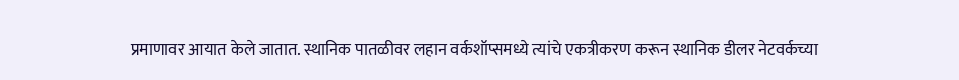प्रमाणावर आयात केले जातात. स्थानिक पातळीवर लहान वर्कशॉप्समध्ये त्यांचे एकत्रीकरण करून स्थानिक डीलर नेटवर्कच्या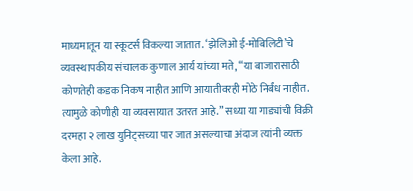माध्यमातून या स्कूटर्स विकल्या जातात. ‘झेलिओ ई-मोबिलिटी’चे व्यवस्थापकीय संचालक कुणाल आर्य यांच्या मते, “या बाजारासाठी कोणतेही कडक निकष नाहीत आणि आयातीवरही मोठे निर्बंध नाहीत. त्यामुळे कोणीही या व्यवसायात उतरत आहे.” सध्या या गाड्यांची विक्री दरमहा २ लाख युनिट्सच्या पार जात असल्याचा अंदाज त्यांनी व्यक्त केला आहे.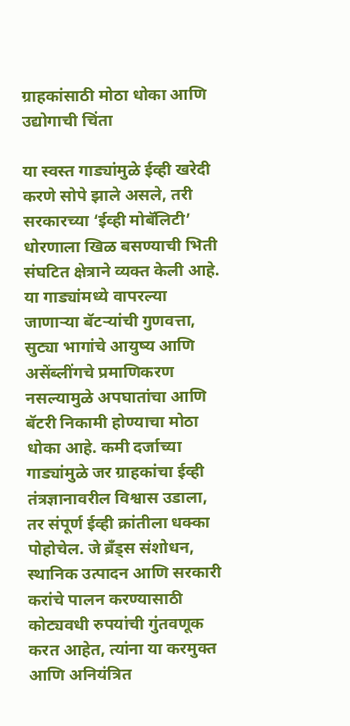ग्राहकांसाठी मोठा धोका आणि उद्योगाची चिंता

या स्वस्त गाड्यांमुळे ईव्ही खरेदी करणे सोपे झाले असले, तरी सरकारच्या ‘ईव्ही मोबॅलिटी’ धोरणाला खिळ बसण्याची भिती संघटित क्षेत्राने व्यक्त केली आहे. या गाड्यांमध्ये वापरल्या जाणाऱ्या बॅटऱ्यांची गुणवत्ता, सुट्या भागांचे आयुष्य आणि असेंब्लींगचे प्रमाणिकरण नसल्यामुळे अपघातांचा आणि बॅटरी निकामी होण्याचा मोठा धोका आहे. कमी दर्जाच्या गाड्यांमुळे जर ग्राहकांचा ईव्ही तंत्रज्ञानावरील विश्वास उडाला, तर संपूर्ण ईव्ही क्रांतीला धक्का पोहोचेल. जे ब्रँड्स संशोधन, स्थानिक उत्पादन आणि सरकारी करांचे पालन करण्यासाठी कोट्यवधी रुपयांची गुंतवणूक करत आहेत, त्यांना या करमुक्त आणि अनियंत्रित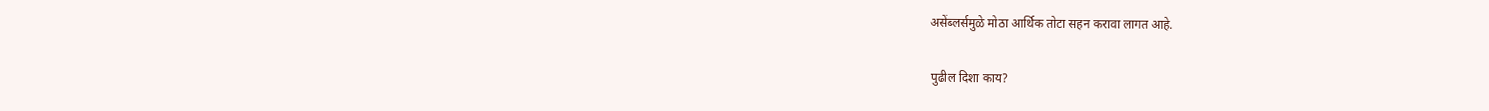असेंब्लर्समुळे मोठा आर्थिक तोटा सहन करावा लागत आहे.

पुढील दिशा काय?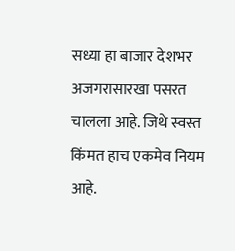सध्या हा बाजार देशभर अजगरासारखा पसरत चालला आहे. जिथे स्वस्त किंमत हाच एकमेव नियम आहे.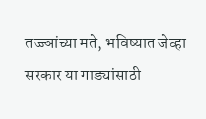तज्ज्ञांच्या मते, भविष्यात जेव्हा सरकार या गाड्यांसाठी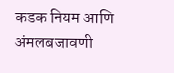कडक नियम आणि अंमलबजावणी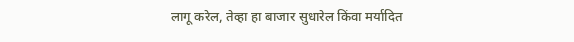लागू करेल, तेव्हा हा बाजार सुधारेल किंवा मर्यादित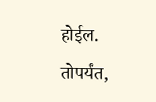होईल. तोपर्यंत,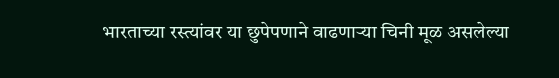भारताच्या रस्त्यांवर या छुपेपणाने वाढणाऱ्या चिनी मूळ असलेल्या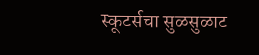स्कूटर्सचा सुळसुळाट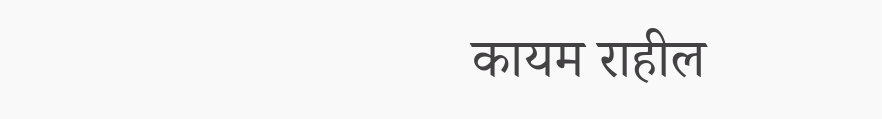कायम राहील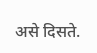असे दिसते.